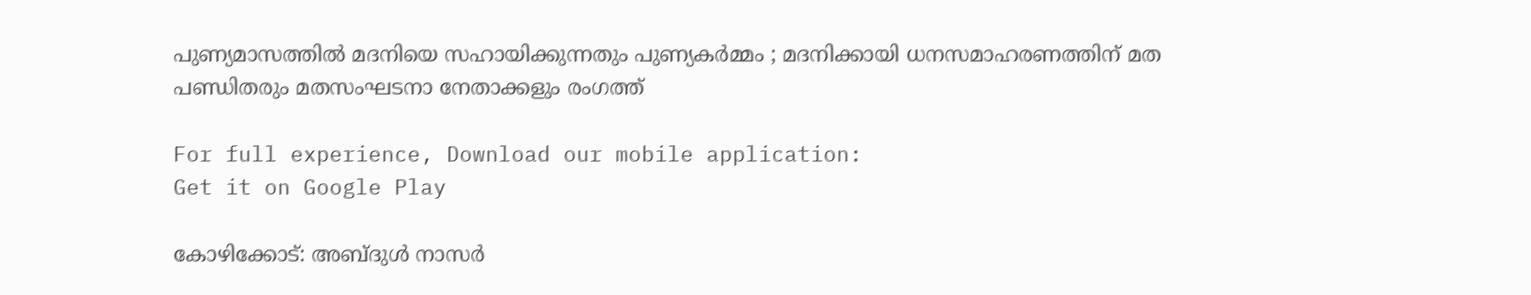പുണ്യമാസത്തിൽ മദനിയെ സഹായിക്കുന്നതും പുണ്യകർമ്മം ; മദനിക്കായി ധനസമാഹരണത്തിന് മത പണ്ഡിതരും മതസംഘടനാ നേതാക്കളും രംഗത്ത്

For full experience, Download our mobile application:
Get it on Google Play

കോഴിക്കോട്: അബ്ദുൾ നാസ‍ർ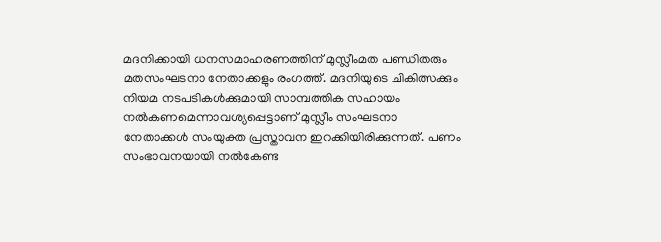മദനിക്കായി ധനസമാഹരണത്തിന് മുസ്ലീംമത പണ്ഡിതരും മതസംഘടനാ നേതാക്കളും രംഗത്ത്. മദനിയുടെ ചികിത്സക്കും നിയമ നടപടികൾക്കുമായി സാമ്പത്തിക സഹായം നൽകണമെന്നാവശ്യപ്പെട്ടാണ് മുസ്ലീം സംഘടനാ നേതാക്കൾ സംയുക്ത പ്രസ്താവന ഇറക്കിയിരിക്കുന്നത്. പണം സംഭാവനയായി നൽകേണ്ട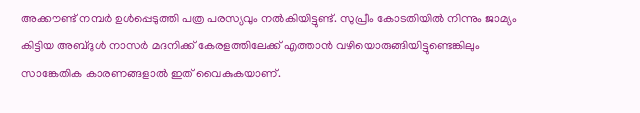അക്കൗണ്ട് നമ്പർ ഉൾപ്പെടുത്തി പത്ര പരസ്യവും നൽകിയിട്ടുണ്ട്. സുപ്രീം കോടതിയിൽ നിന്നും ജാമ്യം കിട്ടിയ അബ്ദുൾ നാസർ മദനിക്ക് കേരളത്തിലേക്ക് എത്താൻ വഴിയൊരുങ്ങിയിട്ടുണ്ടെങ്കിലും സാങ്കേതിക കാരണങ്ങളാൽ ഇത് വൈകുകയാണ്.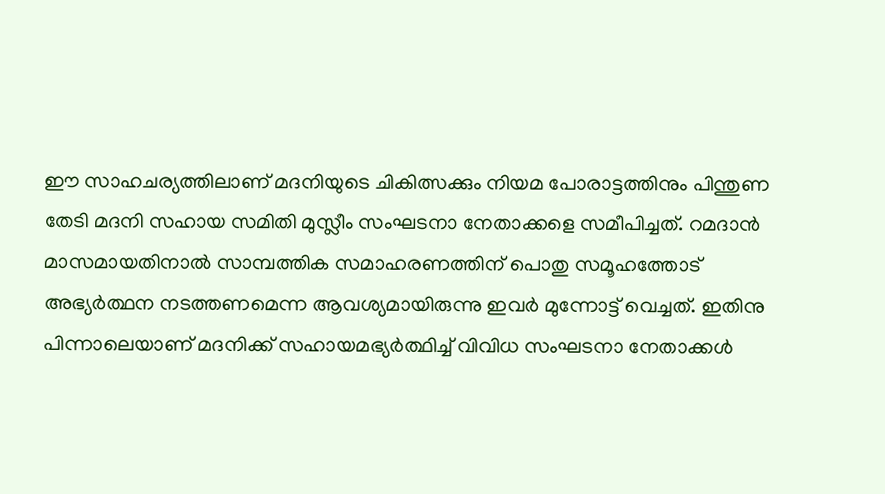ഈ സാഹചര്യത്തിലാണ് മദനിയുടെ ചികിത്സക്കും നിയമ പോരാട്ടത്തിനും പിന്തുണ തേടി മദനി സഹായ സമിതി മുസ്ലീം സംഘടനാ നേതാക്കളെ സമീപിച്ചത്. റമദാൻ മാസമായതിനാൽ സാമ്പത്തിക സമാഹരണത്തിന് പൊതു സമൂഹത്തോട് അഭ്യർത്ഥന നടത്തണമെന്ന ആവശ്യമായിരുന്നു ഇവർ മുന്നോട്ട് വെച്ചത്. ഇതിനു പിന്നാലെയാണ് മദനിക്ക് സഹായമഭ്യർത്ഥിച്ച് വിവിധ സംഘടനാ നേതാക്കൾ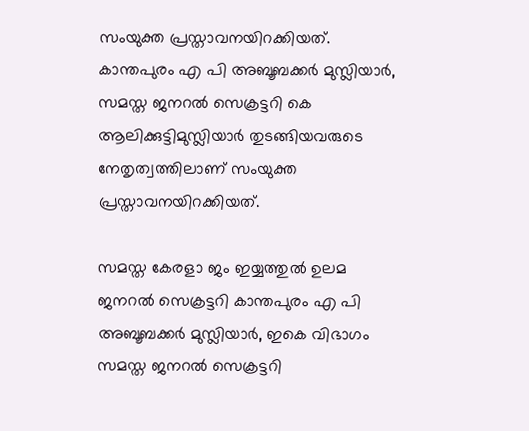സംയുക്ത പ്രസ്താവനയിറക്കിയത്. കാന്തപുരം എ പി അബൂബക്കർ മുസ്ലിയാർ, സമസ്ത ജനറൽ സെക്രട്ടറി കെ ആലിക്കുട്ടിമുസ്ലിയാർ തുടങ്ങിയവരുടെ നേതൃത്വത്തിലാണ് സംയുക്ത പ്രസ്താവനയിറക്കിയത്.

സമസ്ത കേരളാ ജം ഇയ്യത്തുൽ ഉലമ ജനറൽ സെക്രട്ടറി കാന്തപുരം എ പി അബൂബക്കർ മുസ്ലിയാർ, ഇകെ വിഭാഗം സമസ്ത ജനറൽ സെക്രട്ടറി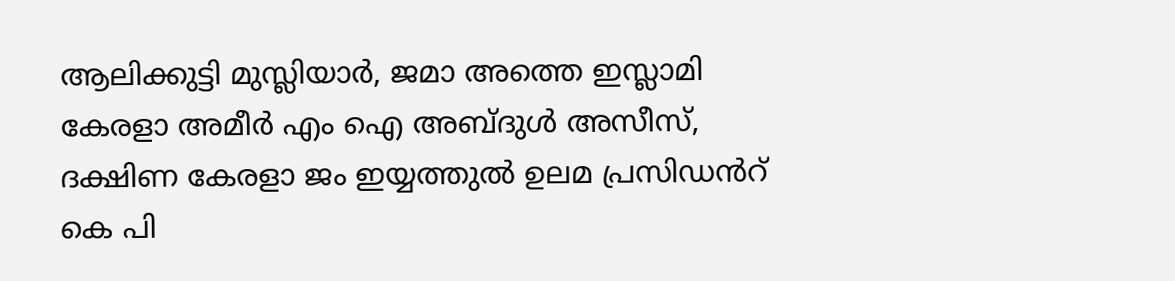ആലിക്കുട്ടി മുസ്ലിയാർ, ജമാ അത്തെ ഇസ്ലാമി കേരളാ അമീർ എം ഐ അബ്ദുൾ അസീസ്, ദക്ഷിണ കേരളാ ജം ഇയ്യത്തുൽ ഉലമ പ്രസിഡൻറ് കെ പി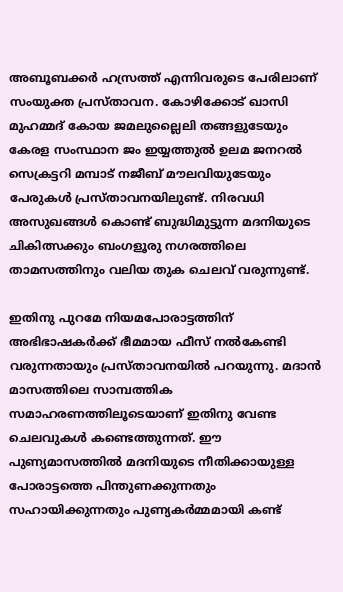അബൂബക്കർ ഹസ്രത്ത് എന്നിവരുടെ പേരിലാണ് സംയുക്ത പ്രസ്താവന. കോഴിക്കോട് ഖാസി മുഹമ്മദ് കോയ ജമലുല്ലൈലി തങ്ങളുടേയും കേരള സംസ്ഥാന ജം ഇയ്യത്തുൽ ഉലമ ജനറൽ സെക്രട്ടറി മമ്പാട് നജീബ് മൗലവിയുടേയും പേരുകൾ പ്രസ്താവനയിലുണ്ട്. നിരവധി അസുഖങ്ങൾ കൊണ്ട് ബുദ്ധിമുട്ടുന്ന മദനിയുടെ ചികിത്സക്കും ബംഗളൂരു നഗരത്തിലെ താമസത്തിനും വലിയ തുക ചെലവ് വരുന്നുണ്ട്.

ഇതിനു പുറമേ നിയമപോരാട്ടത്തിന് അഭിഭാഷകർക്ക് ഭീമമായ ഫീസ് നൽകേണ്ടി വരുന്നതായും പ്രസ്താവനയിൽ പറയുന്നു. മദാൻ മാസത്തിലെ സാമ്പത്തിക സമാഹരണത്തിലൂടെയാണ് ഇതിനു വേണ്ട ചെലവുകൾ കണ്ടെത്തുന്നത്. ഈ പുണ്യമാസത്തിൽ മദനിയുടെ നീതിക്കായുള്ള പോരാട്ടത്തെ പിന്തുണക്കുന്നതും സഹായിക്കുന്നതും പുണ്യകർമ്മമായി കണ്ട്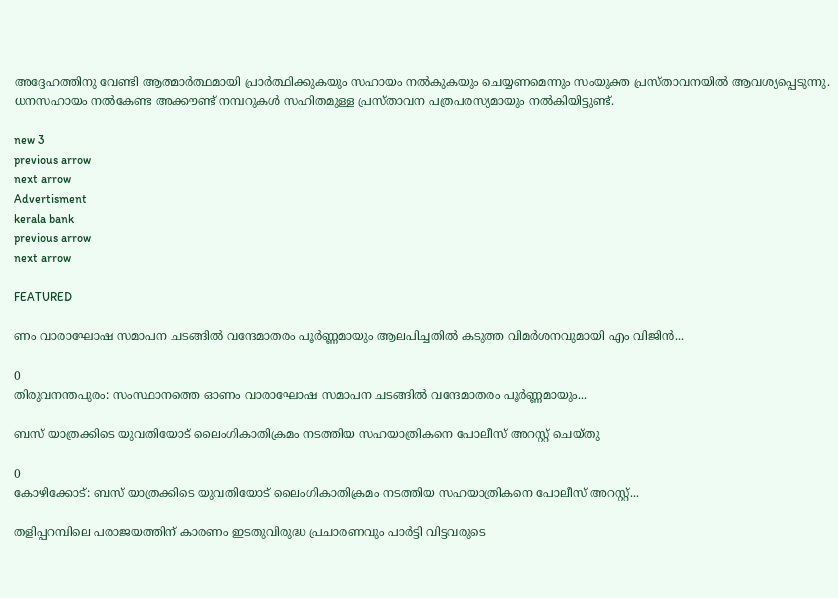അദ്ദേഹത്തിനു വേണ്ടി ആത്മാർത്ഥമായി പ്രാർത്ഥിക്കുകയും സഹായം നൽകുകയും ചെയ്യണമെന്നും സംയുക്ത പ്രസ്താവനയിൽ ആവശ്യപ്പെടുന്നു. ധനസഹായം നൽകേണ്ട അക്കൗണ്ട് നമ്പറുകൾ സഹിതമുള്ള പ്രസ്താവന പത്രപരസ്യമായും നൽകിയിട്ടുണ്ട്.

new 3
previous arrow
next arrow
Advertisment
kerala bank
previous arrow
next arrow

FEATURED

ണം വാരാഘോഷ സമാപന ചടങ്ങില്‍ വന്ദേമാതരം പൂര്‍ണ്ണമായും ആലപിച്ചതില്‍ കടുത്ത വിമര്‍ശനവുമായി എം വിജിന്‍...

0
തിരുവനന്തപുരം: സംസ്ഥാനത്തെ ഓണം വാരാഘോഷ സമാപന ചടങ്ങില്‍ വന്ദേമാതരം പൂര്‍ണ്ണമായും...

ബസ് യാത്രക്കിടെ യുവതിയോട് ലൈംഗികാതിക്രമം നടത്തിയ സഹയാത്രികനെ പോലീസ് അറസ്റ്റ് ചെയ്തു

0
കോഴിക്കോട്: ബസ് യാത്രക്കിടെ യുവതിയോട് ലൈംഗികാതിക്രമം നടത്തിയ സഹയാത്രികനെ പോലീസ് അറസ്റ്റ്...

തളിപ്പറമ്പിലെ പരാജയത്തിന് കാരണം ഇടതുവിരുദ്ധ പ്രചാരണവും പാർട്ടി വിട്ടവരുടെ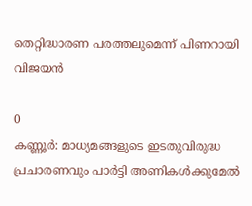തെറ്റിദ്ധാരണ പരത്തലുമെന്ന് പിണറായി വിജയൻ

0
കണ്ണൂർ: മാധ്യമങ്ങളുടെ ഇടതുവിരുദ്ധ പ്രചാരണവും പാർട്ടി അണികൾക്കുമേൽ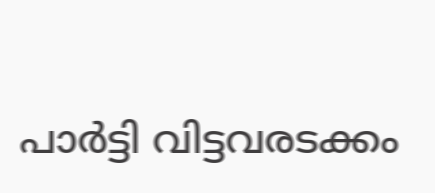പാർട്ടി വിട്ടവരടക്കം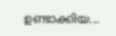ഉണ്ടാക്കിയ...